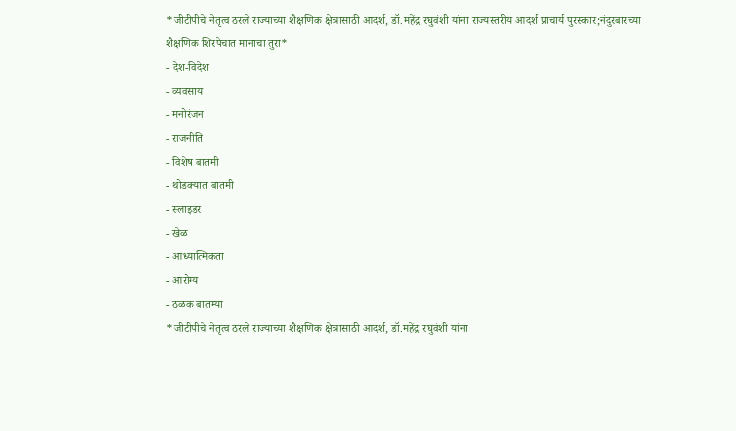*जीटीपीचे नेतृत्व ठरले राज्याच्या शैक्षणिक क्षेत्रासाठी आदर्श, डॉ.महेंद्र रघुवंशी यांना राज्यस्तरीय आदर्श प्राचार्य पुरस्कार;नंदुरबारच्या शैक्षणिक शिरपेचात मानाचा तुरा*
- देश-विदेश
- व्यवसाय
- मनोरंजन
- राजनीति
- विशेष बातमी
- थोडक्यात बातमी
- स्लाइडर
- खेळ
- आध्यात्मिकता
- आरोग्य
- ठळक बातम्या
*जीटीपीचे नेतृत्व ठरले राज्याच्या शैक्षणिक क्षेत्रासाठी आदर्श, डॉ.महेंद्र रघुवंशी यांना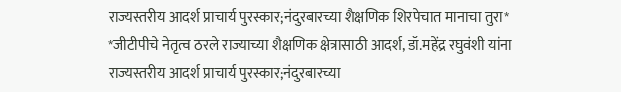राज्यस्तरीय आदर्श प्राचार्य पुरस्कार;नंदुरबारच्या शैक्षणिक शिरपेचात मानाचा तुरा*
*जीटीपीचे नेतृत्व ठरले राज्याच्या शैक्षणिक क्षेत्रासाठी आदर्श, डॉ.महेंद्र रघुवंशी यांना राज्यस्तरीय आदर्श प्राचार्य पुरस्कार;नंदुरबारच्या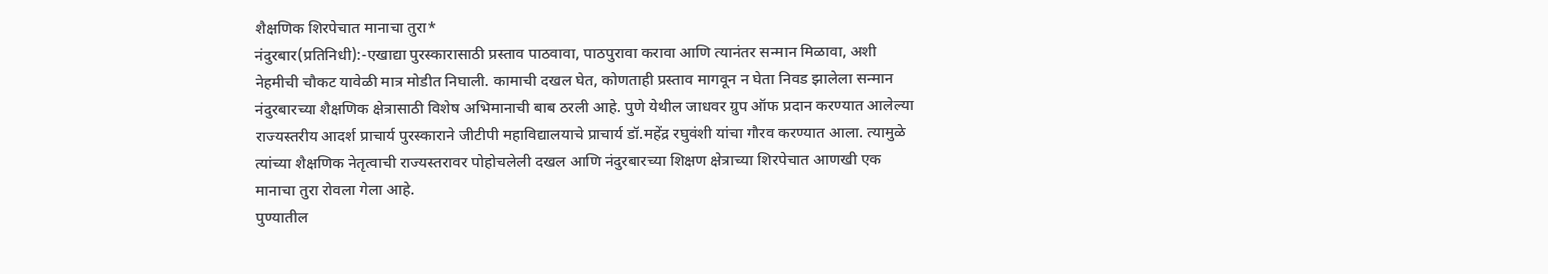शैक्षणिक शिरपेचात मानाचा तुरा*
नंदुरबार(प्रतिनिधी):-एखाद्या पुरस्कारासाठी प्रस्ताव पाठवावा, पाठपुरावा करावा आणि त्यानंतर सन्मान मिळावा, अशी नेहमीची चौकट यावेळी मात्र मोडीत निघाली. कामाची दखल घेत, कोणताही प्रस्ताव मागवून न घेता निवड झालेला सन्मान नंदुरबारच्या शैक्षणिक क्षेत्रासाठी विशेष अभिमानाची बाब ठरली आहे. पुणे येथील जाधवर ग्रुप ऑफ प्रदान करण्यात आलेल्या राज्यस्तरीय आदर्श प्राचार्य पुरस्काराने जीटीपी महाविद्यालयाचे प्राचार्य डॉ.महेंद्र रघुवंशी यांचा गौरव करण्यात आला. त्यामुळे त्यांच्या शैक्षणिक नेतृत्वाची राज्यस्तरावर पोहोचलेली दखल आणि नंदुरबारच्या शिक्षण क्षेत्राच्या शिरपेचात आणखी एक मानाचा तुरा रोवला गेला आहे.
पुण्यातील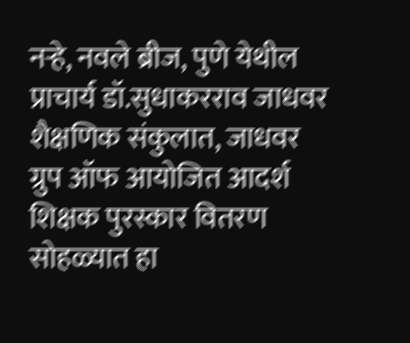नऱ्हे, नवले ब्रीज, पुणे येथील प्राचार्य डॉ.सुधाकरराव जाधवर शैक्षणिक संकुलात, जाधवर ग्रुप ऑफ आयोजित आदर्श शिक्षक पुरस्कार वितरण सोहळ्यात हा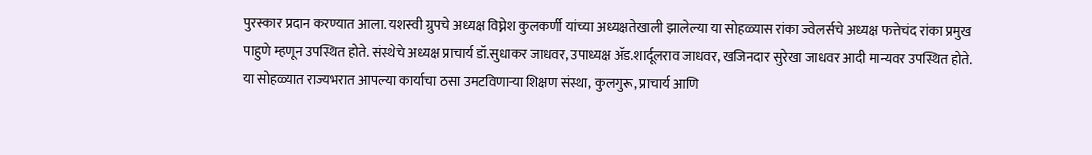पुरस्कार प्रदान करण्यात आला. यशस्वी ग्रुपचे अध्यक्ष विघ्नेश कुलकर्णी यांच्या अध्यक्षतेखाली झालेल्या या सोहळ्यास रांका ज्वेलर्सचे अध्यक्ष फत्तेचंद रांका प्रमुख पाहुणे म्हणून उपस्थित होते. संस्थेचे अध्यक्ष प्राचार्य डॉ.सुधाकर जाधवर, उपाध्यक्ष ॲड.शार्दूलराव जाधवर, खजिनदार सुरेखा जाधवर आदी मान्यवर उपस्थित होते. या सोहळ्यात राज्यभरात आपल्या कार्याचा ठसा उमटविणाऱ्या शिक्षण संस्था, कुलगुरू, प्राचार्य आणि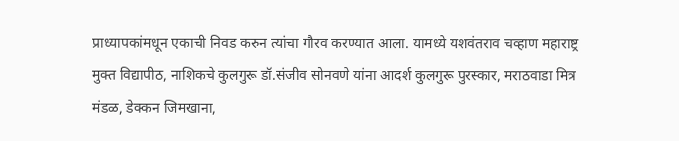प्राध्यापकांमधून एकाची निवड करुन त्यांचा गौरव करण्यात आला. यामध्ये यशवंतराव चव्हाण महाराष्ट्र मुक्त विद्यापीठ, नाशिकचे कुलगुरू डॉ.संजीव सोनवणे यांना आदर्श कुलगुरू पुरस्कार, मराठवाडा मित्र मंडळ, डेक्कन जिमखाना,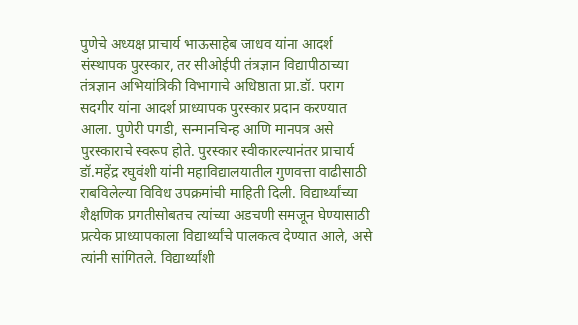पुणेचे अध्यक्ष प्राचार्य भाऊसाहेब जाधव यांना आदर्श संस्थापक पुरस्कार, तर सीओईपी तंत्रज्ञान विद्यापीठाच्या तंत्रज्ञान अभियांत्रिकी विभागाचे अधिष्ठाता प्रा.डॉ. पराग सदगीर यांना आदर्श प्राध्यापक पुरस्कार प्रदान करण्यात आला. पुणेरी पगडी, सन्मानचिन्ह आणि मानपत्र असे पुरस्काराचे स्वरूप होते. पुरस्कार स्वीकारल्यानंतर प्राचार्य डॉ.महेंद्र रघुवंशी यांनी महाविद्यालयातील गुणवत्ता वाढीसाठी राबविलेल्या विविध उपक्रमांची माहिती दिली. विद्यार्थ्यांच्या शैक्षणिक प्रगतीसोबतच त्यांच्या अडचणी समजून घेण्यासाठी प्रत्येक प्राध्यापकाला विद्यार्थ्यांचे पालकत्व देण्यात आले, असे त्यांनी सांगितले. विद्यार्थ्यांशी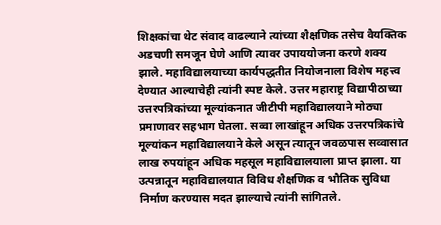शिक्षकांचा थेट संवाद वाढल्याने त्यांच्या शैक्षणिक तसेच वैयक्तिक अडचणी समजून घेणे आणि त्यावर उपाययोजना करणे शक्य झाले. महाविद्यालयाच्या कार्यपद्धतीत नियोजनाला विशेष महत्त्व देण्यात आल्याचेही त्यांनी स्पष्ट केले. उत्तर महाराष्ट्र विद्यापीठाच्या उत्तरपत्रिकांच्या मूल्यांकनात जीटीपी महाविद्यालयाने मोठ्या प्रमाणावर सहभाग घेतला. सव्वा लाखांहून अधिक उत्तरपत्रिकांचे मूल्यांकन महाविद्यालयाने केले असून त्यातून जवळपास सव्वासात लाख रुपयांहून अधिक महसूल महाविद्यालयाला प्राप्त झाला. या उत्पन्नातून महाविद्यालयात विविध शैक्षणिक व भौतिक सुविधा निर्माण करण्यास मदत झाल्याचे त्यांनी सांगितले.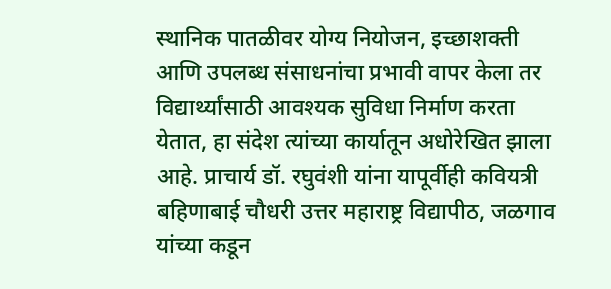स्थानिक पातळीवर योग्य नियोजन, इच्छाशक्ती आणि उपलब्ध संसाधनांचा प्रभावी वापर केला तर विद्यार्थ्यांसाठी आवश्यक सुविधा निर्माण करता येतात, हा संदेश त्यांच्या कार्यातून अधोरेखित झाला आहे. प्राचार्य डॉ. रघुवंशी यांना यापूर्वीही कवियत्री बहिणाबाई चौधरी उत्तर महाराष्ट्र विद्यापीठ, जळगाव यांच्या कडून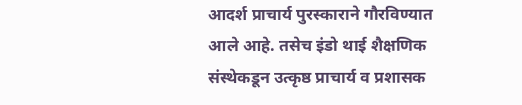आदर्श प्राचार्य पुरस्काराने गौरविण्यात आले आहे. तसेच इंडो थाई शैक्षणिक संस्थेकडून उत्कृष्ठ प्राचार्य व प्रशासक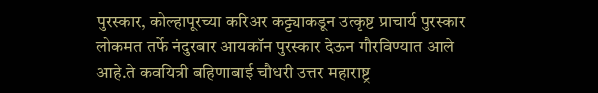पुरस्कार, कोल्हापूरच्या करिअर कट्ट्याकडून उत्कृष्ट प्राचार्य पुरस्कार लोकमत तर्फे नंदुरबार आयकॉन पुरस्कार देऊन गौरविण्यात आले आहे.ते कवयित्री बहिणाबाई चौधरी उत्तर महाराष्ट्र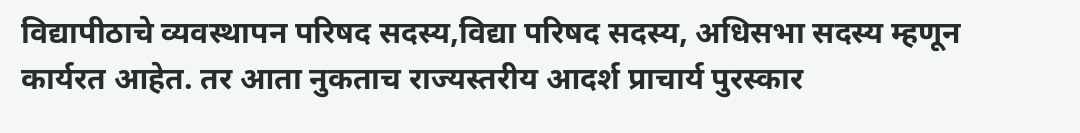विद्यापीठाचे व्यवस्थापन परिषद सदस्य,विद्या परिषद सदस्य, अधिसभा सदस्य म्हणून कार्यरत आहेत. तर आता नुकताच राज्यस्तरीय आदर्श प्राचार्य पुरस्कार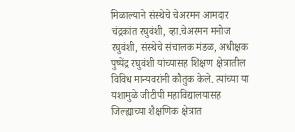मिळाल्याने संस्थेचे चेअरमन आमदार चंद्रकांत रघुवंशी, व्हा.चेअरमन मनोज रघुवंशी, संस्थेचे संचालक मंडळ, अधीक्षक पुष्पेंद्र रघुवंशी यांच्यासह शिक्षण क्षेत्रातील विविध मान्यवरांनी कौतुक केले. त्यांच्या या यशामुळे जीटीपी महाविद्यालयासह जिल्ह्याच्या शैक्षणिक क्षेत्रात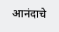आनंदाचे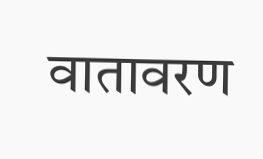वातावरण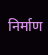निर्माण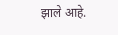झाले आहे.